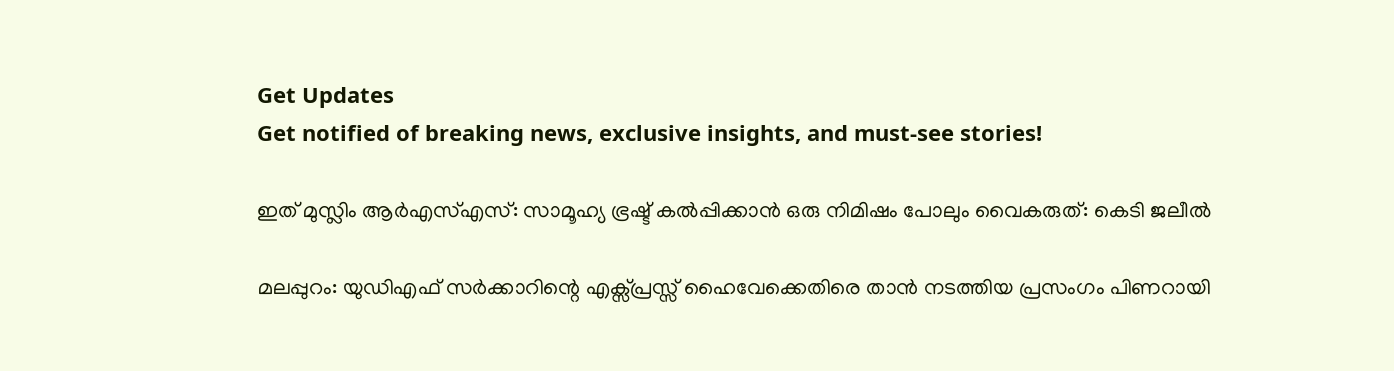Get Updates
Get notified of breaking news, exclusive insights, and must-see stories!

ഇത് മുസ്ലിം ആർഎസ്എസ്: സാമൂഹ്യ ഭ്രഷ്ട് കൽപ്പിക്കാൻ ഒരു നിമിഷം പോലും വൈകരുത്: കെടി ജലീല്‍

മലപ്പുറം: യുഡിഎഫ് സർക്കാറിന്റെ എക്സ്പ്രസ്സ് ഹൈവേക്കെതിരെ താന്‍ നടത്തിയ പ്രസംഗം പിണറായി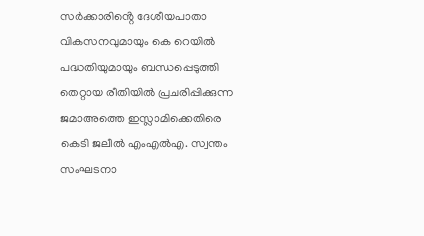സർക്കാരിൻ്റെ ദേശീയപാതാ വികസനവുമായും കെ റെയിൽ പദ്ധതിയുമായും ബന്ധപ്പെടുത്തി തെറ്റായ രീതിയില്‍ പ്രചരിപ്പിക്കുന്ന ജമാഅത്തെ ഇസ്ലാമിക്കെതിരെ കെടി ജലീല്‍ എംഎല്‍എ. സ്വന്തം സംഘടനാ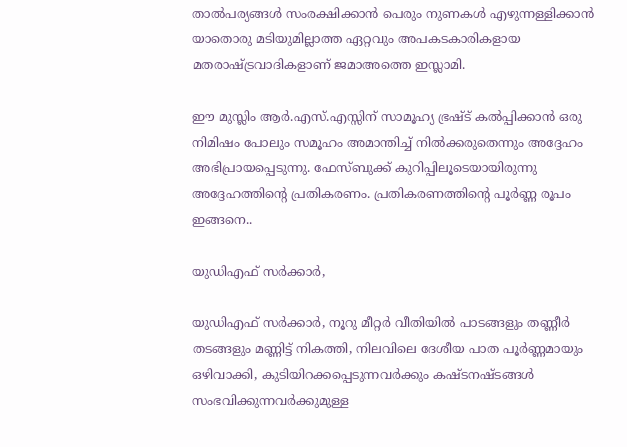താൽപര്യങ്ങൾ സംരക്ഷിക്കാൻ പെരും നുണകൾ എഴുന്നള്ളിക്കാൻ യാതൊരു മടിയുമില്ലാത്ത ഏറ്റവും അപകടകാരികളായ മതരാഷ്ട്രവാദികളാണ് ജമാഅത്തെ ഇസ്ലാമി.

ഈ മുസ്ലിം ആർ.എസ്.എസ്സിന് സാമൂഹ്യ ഭ്രഷ്ട് കൽപ്പിക്കാൻ ഒരു നിമിഷം പോലും സമൂഹം അമാന്തിച്ച് നിൽക്കരുതെന്നും അദ്ദേഹം അഭിപ്രായപ്പെടുന്നു. ഫേസ്ബുക്ക് കുറിപ്പിലൂടെയായിരുന്നു അദ്ദേഹത്തിന്റെ പ്രതികരണം. പ്രതികരണത്തിന്റെ പൂർണ്ണ രൂപം ഇങ്ങനെ..

യുഡിഎഫ് സർക്കാർ,

യുഡിഎഫ് സർക്കാർ, നൂറു മീറ്റർ വീതിയിൽ പാടങ്ങളും തണ്ണീർ തടങ്ങളും മണ്ണിട്ട് നികത്തി, നിലവിലെ ദേശീയ പാത പൂർണ്ണമായും ഒഴിവാക്കി, കുടിയിറക്കപ്പെടുന്നവർക്കും കഷ്ടനഷ്ടങ്ങൾ സംഭവിക്കുന്നവർക്കുമുള്ള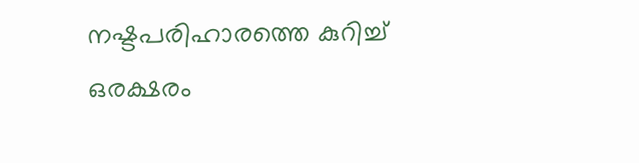നഷ്ടപരിഹാരത്തെ കുറിച്ച് ഒരക്ഷരം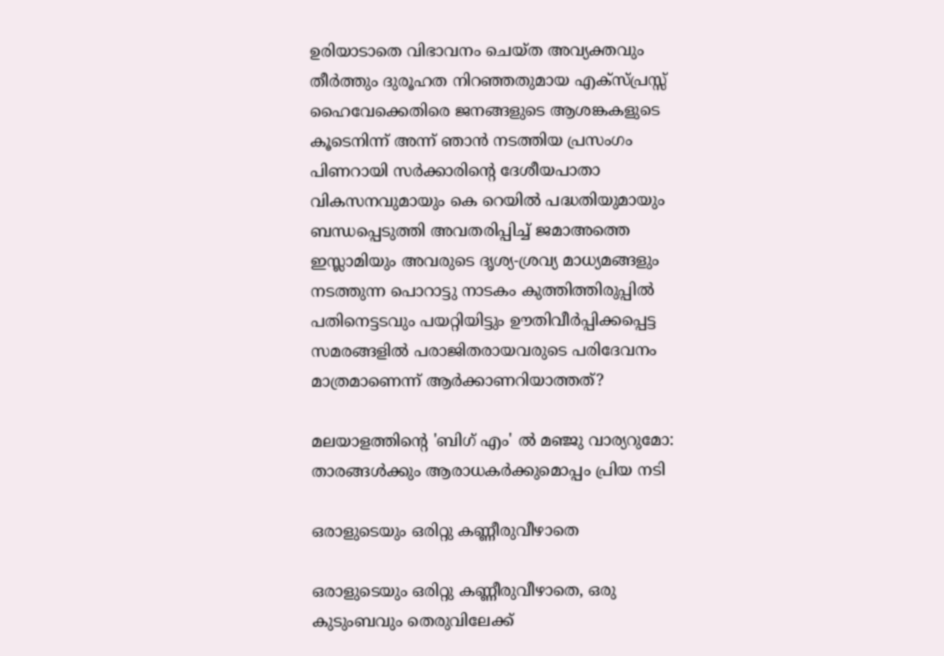ഉരിയാടാതെ വിഭാവനം ചെയ്ത അവ്യക്തവും തീർത്തും ദുരൂഹത നിറഞ്ഞതുമായ എക്സ്പ്രസ്സ് ഹൈവേക്കെതിരെ ജനങ്ങളുടെ ആശങ്കകളുടെ കൂടെനിന്ന് അന്ന് ഞാൻ നടത്തിയ പ്രസംഗം പിണറായി സർക്കാരിൻ്റെ ദേശീയപാതാ വികസനവുമായും കെ റെയിൽ പദ്ധതിയുമായും ബന്ധപ്പെടുത്തി അവതരിപ്പിച്ച് ജമാഅത്തെ ഇസ്ലാമിയും അവരുടെ ദൃശ്യ-ശ്രവ്യ മാധ്യമങ്ങളും നടത്തുന്ന പൊറാട്ടു നാടകം കുത്തിത്തിരുപ്പിൽ പതിനെട്ടടവും പയറ്റിയിട്ടും ഊതിവീർപ്പിക്കപ്പെട്ട സമരങ്ങളിൽ പരാജിതരായവരുടെ പരിദേവനം മാത്രമാണെന്ന് ആർക്കാണറിയാത്തത്?

മലയാളത്തിന്റെ 'ബിഗ് എം' ല്‍ മഞ്ജു വാര്യറുമോ: താരങ്ങള്‍ക്കും ആരാധകർക്കുമൊപ്പം പ്രിയ നടി

ഒരാളുടെയും ഒരിറ്റു കണ്ണീരുവീഴാതെ

ഒരാളുടെയും ഒരിറ്റു കണ്ണീരുവീഴാതെ, ഒരു കുടുംബവും തെരുവിലേക്ക്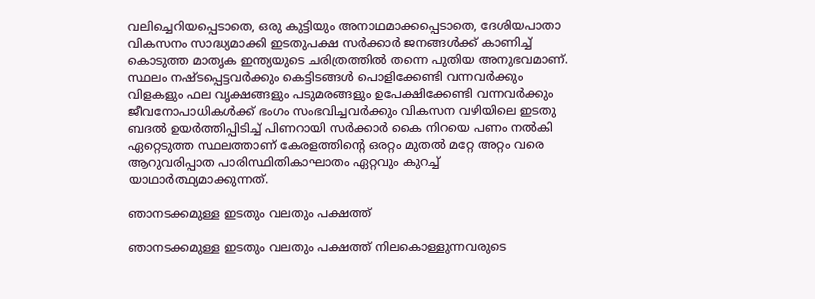വലിച്ചെറിയപ്പെടാതെ, ഒരു കുട്ടിയും അനാഥമാക്കപ്പെടാതെ, ദേശിയപാതാ വികസനം സാദ്ധ്യമാക്കി ഇടതുപക്ഷ സർക്കാർ ജനങ്ങൾക്ക് കാണിച്ച് കൊടുത്ത മാതൃക ഇന്ത്യയുടെ ചരിത്രത്തിൽ തന്നെ പുതിയ അനുഭവമാണ്. സ്ഥലം നഷ്ടപ്പെട്ടവർക്കും കെട്ടിടങ്ങൾ പൊളിക്കേണ്ടി വന്നവർക്കും വിളകളും ഫല വൃക്ഷങ്ങളും പടുമരങ്ങളും ഉപേക്ഷിക്കേണ്ടി വന്നവർക്കും ജീവനോപാധികൾക്ക് ഭംഗം സംഭവിച്ചവർക്കും വികസന വഴിയിലെ ഇടതു ബദൽ ഉയർത്തിപ്പിടിച്ച് പിണറായി സർക്കാർ കൈ നിറയെ പണം നൽകി ഏറ്റെടുത്ത സ്ഥലത്താണ് കേരളത്തിൻ്റെ ഒരറ്റം മുതൽ മറ്റേ അറ്റം വരെ ആറുവരിപ്പാത പാരിസ്ഥിതികാഘാതം ഏറ്റവും കുറച്ച് യാഥാർത്ഥ്യമാക്കുന്നത്.

ഞാനടക്കമുള്ള ഇടതും വലതും പക്ഷത്ത്

ഞാനടക്കമുള്ള ഇടതും വലതും പക്ഷത്ത് നിലകൊള്ളുന്നവരുടെ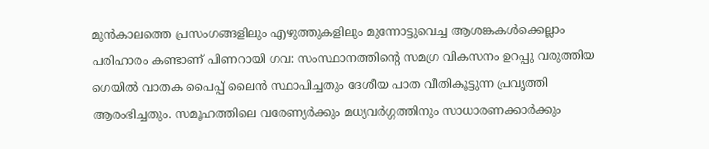മുൻകാലത്തെ പ്രസംഗങ്ങളിലും എഴുത്തുകളിലും മുന്നോട്ടുവെച്ച ആശങ്കകൾക്കെല്ലാം പരിഹാരം കണ്ടാണ് പിണറായി ഗവ: സംസ്ഥാനത്തിൻ്റെ സമഗ്ര വികസനം ഉറപ്പു വരുത്തിയ ഗെയിൽ വാതക പൈപ്പ് ലൈൻ സ്ഥാപിച്ചതും ദേശീയ പാത വീതികൂട്ടുന്ന പ്രവൃത്തി ആരംഭിച്ചതും. സമൂഹത്തിലെ വരേണ്യർക്കും മധ്യവർഗ്ഗത്തിനും സാധാരണക്കാർക്കും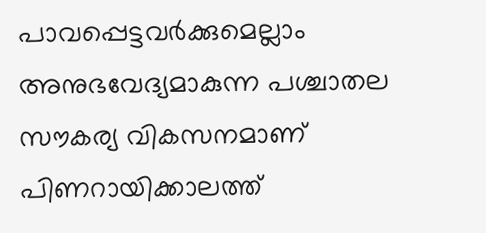പാവപ്പെട്ടവർക്കുമെല്ലാം അനുഭവേദ്യമാകുന്ന പശ്ചാതല സൗകര്യ വികസനമാണ് പിണറായിക്കാലത്ത്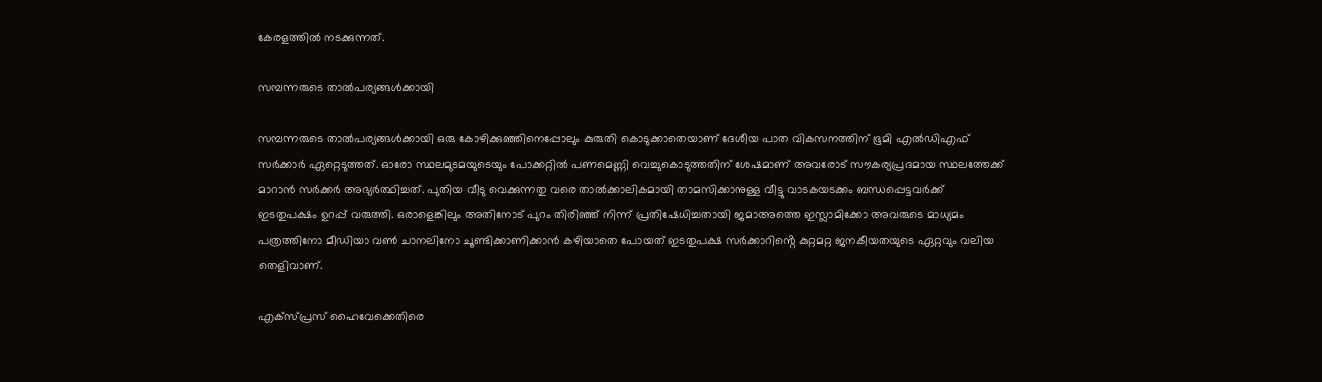കേരളത്തിൽ നടക്കുന്നത്.

സമ്പന്നരുടെ താൽപര്യങ്ങൾക്കായി

സമ്പന്നരുടെ താൽപര്യങ്ങൾക്കായി ഒരു കോഴിക്കുഞ്ഞിനെപ്പോലും കുരുതി കൊടുക്കാതെയാണ് ദേശീയ പാത വികസനത്തിന് ഭൂമി എല്‍ഡിഎഫ് സർക്കാർ ഏറ്റെടുത്തത്. ഓരോ സ്ഥലമുടമയുടെയും പോക്കറ്റിൽ പണമെണ്ണി വെച്ചുകൊടുത്തതിന് ശേഷമാണ് അവരോട് സൗകര്യപ്രദമായ സ്ഥലത്തേക്ക് മാറാൻ സർക്കർ അഭ്യർത്ഥിച്ചത്. പുതിയ വീടു വെക്കുന്നതു വരെ താൽക്കാലികമായി താമസിക്കാനുള്ള വീട്ടു വാടകയടക്കം ബന്ധപ്പെട്ടവർക്ക് ഇടതുപക്ഷം ഉറപ്പ് വരുത്തി. ഒരാളെങ്കിലും അതിനോട് പുറം തിരിഞ്ഞ് നിന്ന് പ്രതിഷേധിച്ചതായി ജമാഅത്തെ ഇസ്ലാമിക്കോ അവരുടെ മാധ്യമം പത്രത്തിനോ മീഡിയാ വൺ ചാനലിനോ ചൂണ്ടിക്കാണിക്കാൻ കഴിയാതെ പോയത് ഇടതുപക്ഷ സർക്കാറിൻ്റെ കുറ്റമറ്റ ജനകീയതയുടെ ഏറ്റവും വലിയ തെളിവാണ്.

എക്സ്പ്രസ് ഹൈവേക്കെതിരെ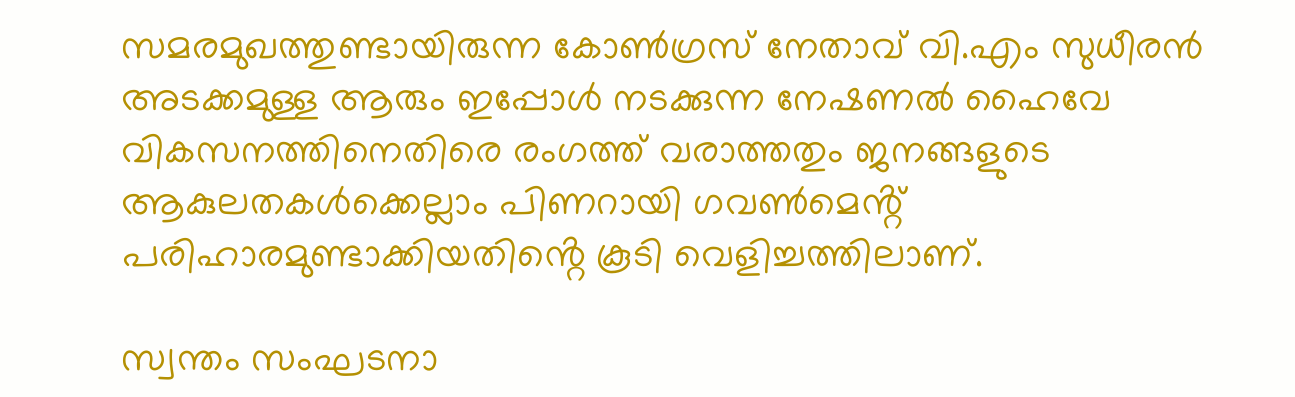സമരമുഖത്തുണ്ടായിരുന്ന കോൺഗ്രസ് നേതാവ് വി.എം സുധീരൻ അടക്കമുള്ള ആരും ഇപ്പോൾ നടക്കുന്ന നേഷണൽ ഹൈവേ വികസനത്തിനെതിരെ രംഗത്ത് വരാത്തതും ജനങ്ങളുടെ ആകുലതകൾക്കെല്ലാം പിണറായി ഗവൺമെൻ്റ് പരിഹാരമുണ്ടാക്കിയതിൻ്റെ കൂടി വെളിച്ചത്തിലാണ്.

സ്വന്തം സംഘടനാ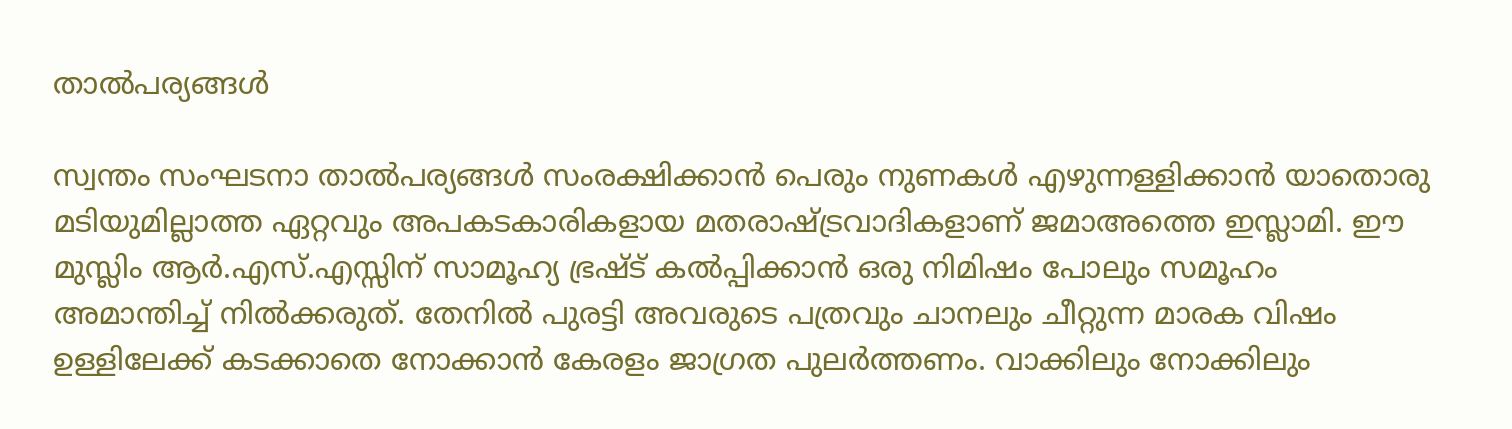താൽപര്യങ്ങൾ

സ്വന്തം സംഘടനാ താൽപര്യങ്ങൾ സംരക്ഷിക്കാൻ പെരും നുണകൾ എഴുന്നള്ളിക്കാൻ യാതൊരു മടിയുമില്ലാത്ത ഏറ്റവും അപകടകാരികളായ മതരാഷ്ട്രവാദികളാണ് ജമാഅത്തെ ഇസ്ലാമി. ഈ മുസ്ലിം ആർ.എസ്.എസ്സിന് സാമൂഹ്യ ഭ്രഷ്ട് കൽപ്പിക്കാൻ ഒരു നിമിഷം പോലും സമൂഹം അമാന്തിച്ച് നിൽക്കരുത്. തേനിൽ പുരട്ടി അവരുടെ പത്രവും ചാനലും ചീറ്റുന്ന മാരക വിഷം ഉള്ളിലേക്ക് കടക്കാതെ നോക്കാൻ കേരളം ജാഗ്രത പുലർത്തണം. വാക്കിലും നോക്കിലും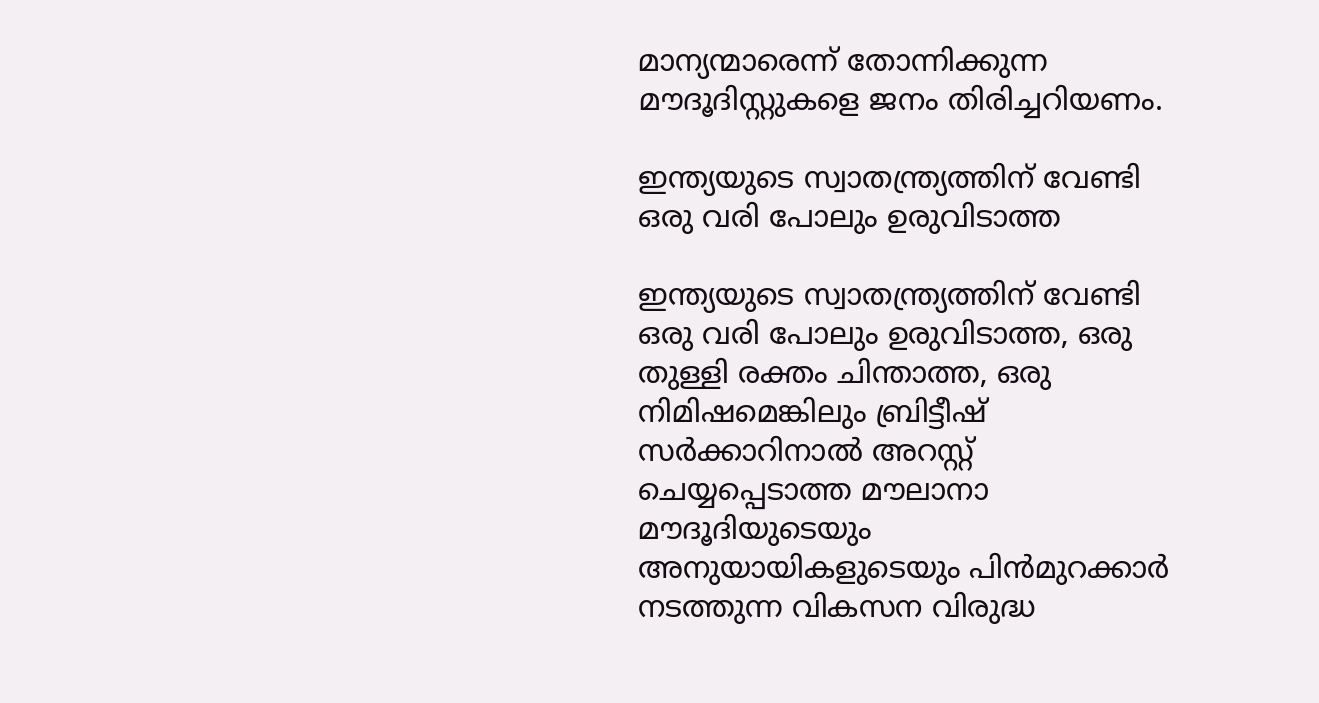മാന്യന്മാരെന്ന് തോന്നിക്കുന്ന മൗദൂദിസ്റ്റുകളെ ജനം തിരിച്ചറിയണം.

ഇന്ത്യയുടെ സ്വാതന്ത്ര്യത്തിന് വേണ്ടി ഒരു വരി പോലും ഉരുവിടാത്ത

ഇന്ത്യയുടെ സ്വാതന്ത്ര്യത്തിന് വേണ്ടി ഒരു വരി പോലും ഉരുവിടാത്ത, ഒരു തുള്ളി രക്തം ചിന്താത്ത, ഒരു നിമിഷമെങ്കിലും ബ്രിട്ടീഷ് സർക്കാറിനാൽ അറസ്റ്റ് ചെയ്യപ്പെടാത്ത മൗലാനാ മൗദൂദിയുടെയും അനുയായികളുടെയും പിൻമുറക്കാർ നടത്തുന്ന വികസന വിരുദ്ധ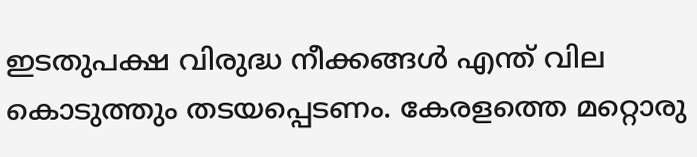ഇടതുപക്ഷ വിരുദ്ധ നീക്കങ്ങൾ എന്ത് വില കൊടുത്തും തടയപ്പെടണം. കേരളത്തെ മറ്റൊരു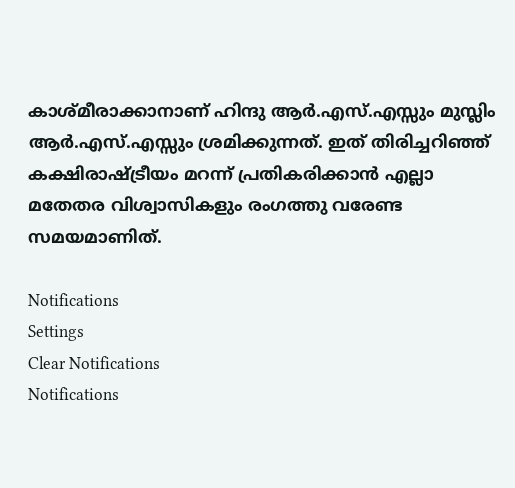കാശ്മീരാക്കാനാണ് ഹിന്ദു ആർ.എസ്.എസ്സും മുസ്ലിം ആർ.എസ്.എസ്സും ശ്രമിക്കുന്നത്. ഇത് തിരിച്ചറിഞ്ഞ് കക്ഷിരാഷ്ട്രീയം മറന്ന് പ്രതികരിക്കാൻ എല്ലാ മതേതര വിശ്വാസികളും രംഗത്തു വരേണ്ട സമയമാണിത്.

Notifications
Settings
Clear Notifications
Notifications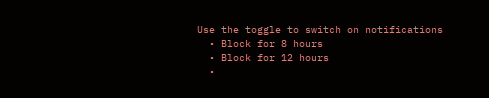Use the toggle to switch on notifications
  • Block for 8 hours
  • Block for 12 hours
  •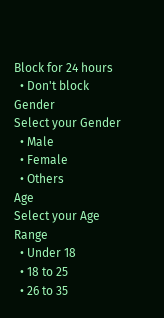Block for 24 hours
  • Don't block
Gender
Select your Gender
  • Male
  • Female
  • Others
Age
Select your Age Range
  • Under 18
  • 18 to 25
  • 26 to 35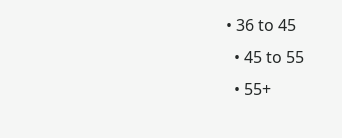• 36 to 45
  • 45 to 55
  • 55+